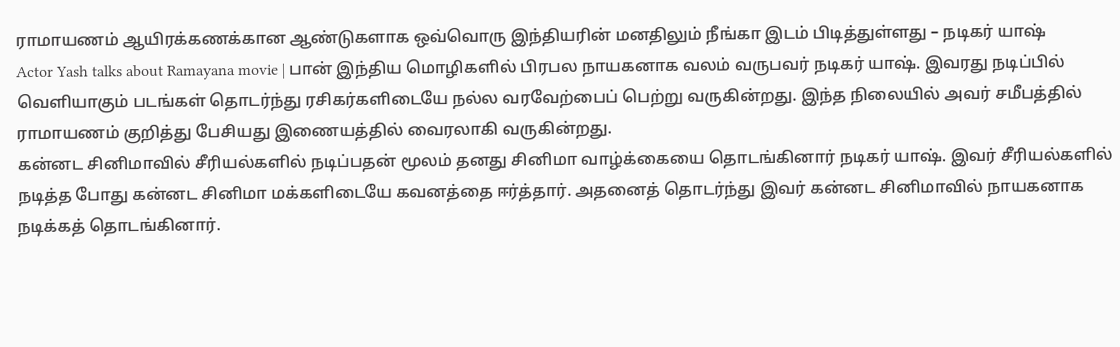ராமாயணம் ஆயிரக்கணக்கான ஆண்டுகளாக ஒவ்வொரு இந்தியரின் மனதிலும் நீங்கா இடம் பிடித்துள்ளது – நடிகர் யாஷ்
Actor Yash talks about Ramayana movie | பான் இந்திய மொழிகளில் பிரபல நாயகனாக வலம் வருபவர் நடிகர் யாஷ். இவரது நடிப்பில் வெளியாகும் படங்கள் தொடர்ந்து ரசிகர்களிடையே நல்ல வரவேற்பைப் பெற்று வருகின்றது. இந்த நிலையில் அவர் சமீபத்தில் ராமாயணம் குறித்து பேசியது இணையத்தில் வைரலாகி வருகின்றது.
கன்னட சினிமாவில் சீரியல்களில் நடிப்பதன் மூலம் தனது சினிமா வாழ்க்கையை தொடங்கினார் நடிகர் யாஷ். இவர் சீரியல்களில் நடித்த போது கன்னட சினிமா மக்களிடையே கவனத்தை ஈர்த்தார். அதனைத் தொடர்ந்து இவர் கன்னட சினிமாவில் நாயகனாக நடிக்கத் தொடங்கினார்.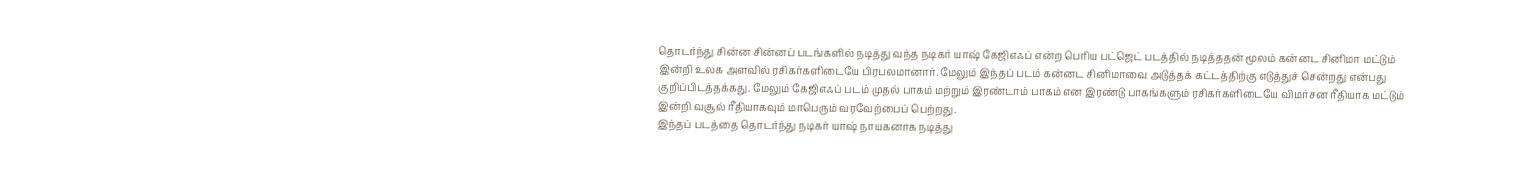தொடர்ந்து சின்ன சின்னப் படங்களில் நடித்து வந்த நடிகர் யாஷ் கேஜிஎஃப் என்ற பெரிய பட்ஜெட் படத்தில் நடித்ததன் மூலம் கன்னட சினிமா மட்டும் இன்றி உலக அளவில் ரசிகர்களிடையே பிரபலமானார். மேலும் இந்தப் படம் கன்னட சினிமாவை அடுத்தக் கட்டத்திற்கு எடுத்துச் சென்றது என்பது குறிப்பிடத்தக்கது. மேலும் கேஜிஎஃப் படம் முதல் பாகம் மற்றும் இரண்டாம் பாகம் என இரண்டு பாகங்களும் ரசிகர்களிடையே விமர்சன ரீதியாக மட்டும் இன்றி வசூல் ரீதியாகவும் மாபெரும் வரவேற்பைப் பெற்றது.
இந்தப் படத்தை தொடர்ந்து நடிகர் யாஷ் நாயகனாக நடித்து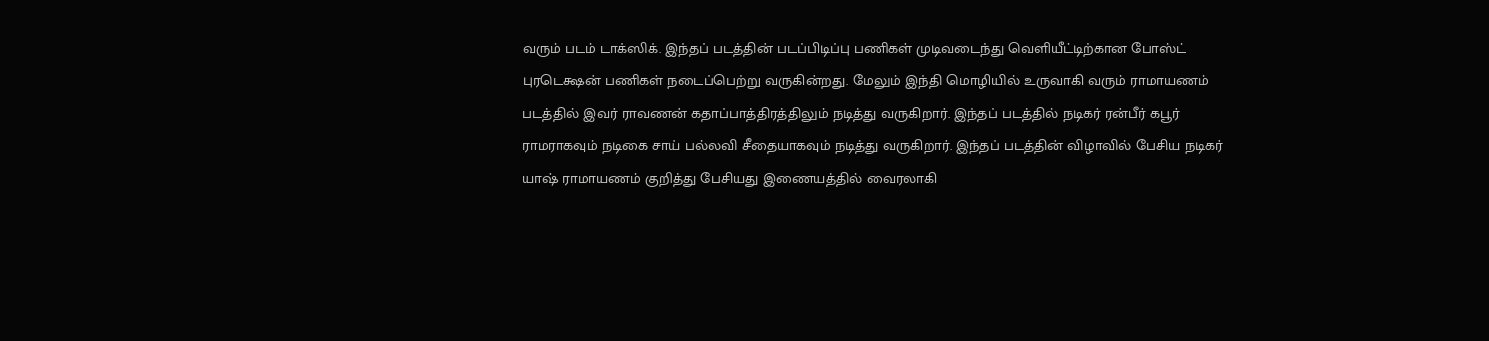வரும் படம் டாக்ஸிக். இந்தப் படத்தின் படப்பிடிப்பு பணிகள் முடிவடைந்து வெளியீட்டிற்கான போஸ்ட் புரடெக்ஷன் பணிகள் நடைப்பெற்று வருகின்றது. மேலும் இந்தி மொழியில் உருவாகி வரும் ராமாயணம் படத்தில் இவர் ராவணன் கதாப்பாத்திரத்திலும் நடித்து வருகிறார். இந்தப் படத்தில் நடிகர் ரன்பீர் கபூர் ராமராகவும் நடிகை சாய் பல்லவி சீதையாகவும் நடித்து வருகிறார். இந்தப் படத்தின் விழாவில் பேசிய நடிகர் யாஷ் ராமாயணம் குறித்து பேசியது இணையத்தில் வைரலாகி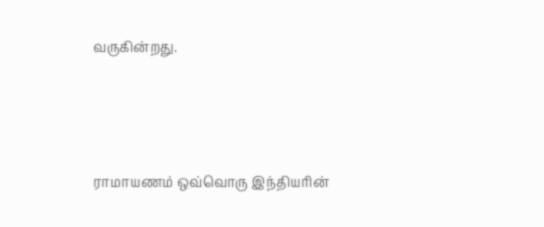வருகின்றது.




ராமாயணம் ஒவ்வொரு இந்தியரின்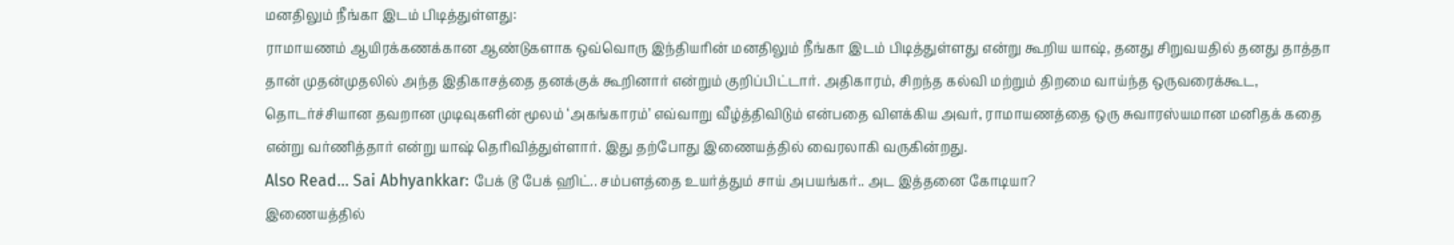மனதிலும் நீங்கா இடம் பிடித்துள்ளது:
ராமாயணம் ஆயிரக்கணக்கான ஆண்டுகளாக ஒவ்வொரு இந்தியரின் மனதிலும் நீங்கா இடம் பிடித்துள்ளது என்று கூறிய யாஷ், தனது சிறுவயதில் தனது தாத்தா தான் முதன்முதலில் அந்த இதிகாசத்தை தனக்குக் கூறினார் என்றும் குறிப்பிட்டார். அதிகாரம், சிறந்த கல்வி மற்றும் திறமை வாய்ந்த ஒருவரைக்கூட, தொடர்ச்சியான தவறான முடிவுகளின் மூலம் ‘அகங்காரம்’ எவ்வாறு வீழ்த்திவிடும் என்பதை விளக்கிய அவர், ராமாயணத்தை ஒரு சுவாரஸ்யமான மனிதக் கதை என்று வர்ணித்தார் என்று யாஷ் தெரிவித்துள்ளார். இது தற்போது இணையத்தில் வைரலாகி வருகின்றது.
Also Read… Sai Abhyankkar: பேக் டூ பேக் ஹிட்.. சம்பளத்தை உயர்த்தும் சாய் அபயங்கர்.. அட இத்தனை கோடியா?
இணையத்தில்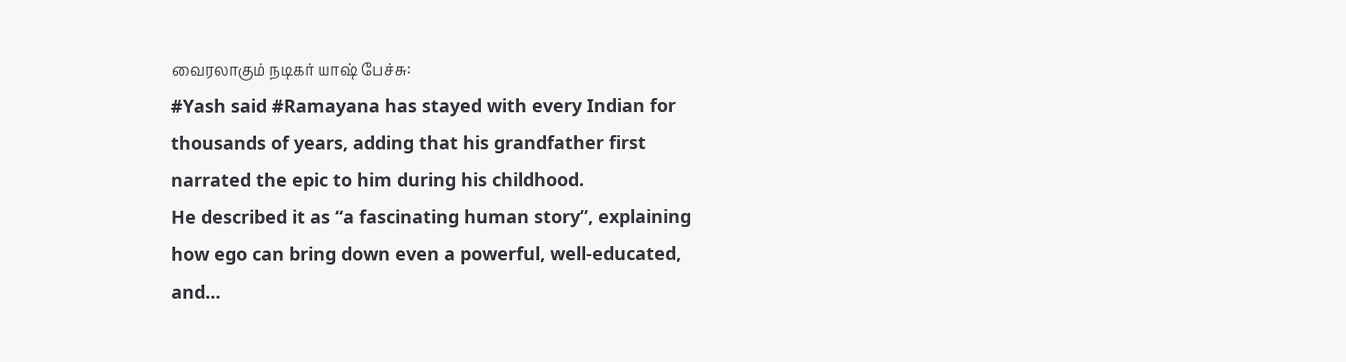வைரலாகும் நடிகர் யாஷ் பேச்சு:
#Yash said #Ramayana has stayed with every Indian for thousands of years, adding that his grandfather first narrated the epic to him during his childhood.
He described it as “a fascinating human story”, explaining how ego can bring down even a powerful, well-educated, and…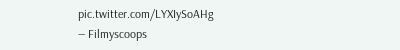pic.twitter.com/LYXIySoAHg
— Filmyscoops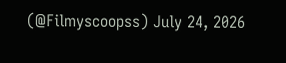(@Filmyscoopss) July 24, 2026